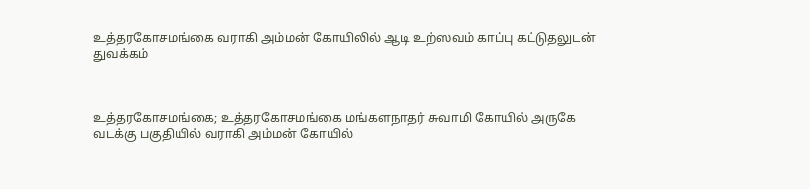உத்தரகோசமங்கை வராகி அம்மன் கோயிலில் ஆடி உற்ஸவம் காப்பு கட்டுதலுடன் துவக்கம்



உத்தரகோசமங்கை; உத்தரகோசமங்கை மங்களநாதர் சுவாமி கோயில் அருகே வடக்கு பகுதியில் வராகி அம்மன் கோயில்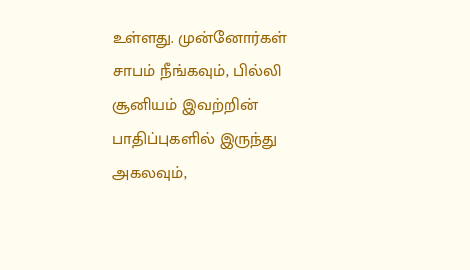உள்ளது. முன்னோர்கள் சாபம் நீங்கவும், பில்லி சூனியம் இவற்றின் பாதிப்புகளில் இருந்து அகலவும்,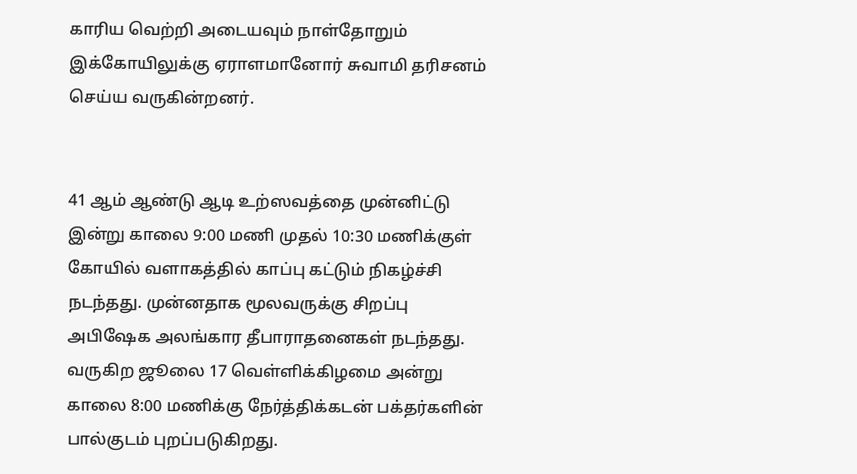காரிய வெற்றி அடையவும் நாள்தோறும் இக்கோயிலுக்கு ஏராளமானோர் சுவாமி தரிசனம் செய்ய வருகின்றனர்.


41 ஆம் ஆண்டு ஆடி உற்ஸவத்தை முன்னிட்டு இன்று காலை 9:00 மணி முதல் 10:30 மணிக்குள் கோயில் வளாகத்தில் காப்பு கட்டும் நிகழ்ச்சி நடந்தது. முன்னதாக மூலவருக்கு சிறப்பு அபிஷேக அலங்கார தீபாராதனைகள் நடந்தது. வருகிற ஜூலை 17 வெள்ளிக்கிழமை அன்று காலை 8:00 மணிக்கு நேர்த்திக்கடன் பக்தர்களின் பால்குடம் புறப்படுகிறது.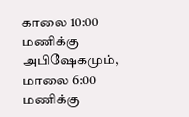காலை 10:00 மணிக்கு அபிஷேகமும், மாலை 6:00 மணிக்கு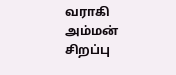வராகி அம்மன் சிறப்பு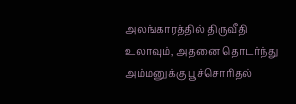அலங்காரத்தில் திருவீதி உலாவும், அதனை தொடர்ந்து அம்மனுக்கு பூச்சொரிதல்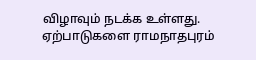விழாவும் நடக்க உள்ளது. ஏற்பாடுகளை ராமநாதபுரம்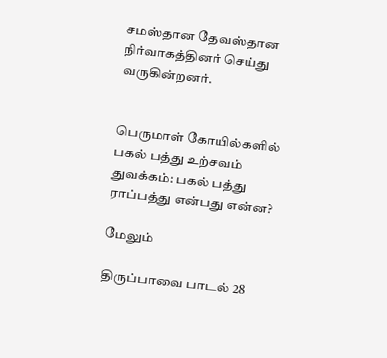சமஸ்தான தேவஸ்தான நிர்வாகத்தினர் செய்து வருகின்றனர்.


பெருமாள் கோயில்களில் பகல் பத்து உற்சவம் துவக்கம்: பகல் பத்து ராப்பத்து என்பது என்ன?

மேலும்

திருப்பாவை பாடல் 28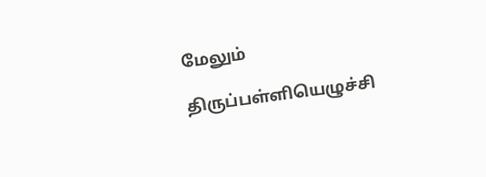மேலும்

திருப்பள்ளியெழுச்சி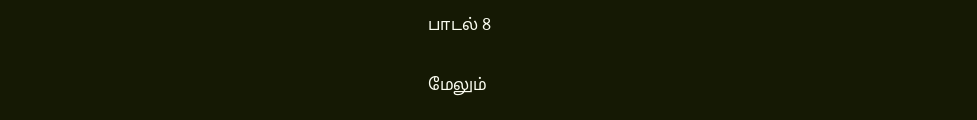பாடல் 8

மேலும்